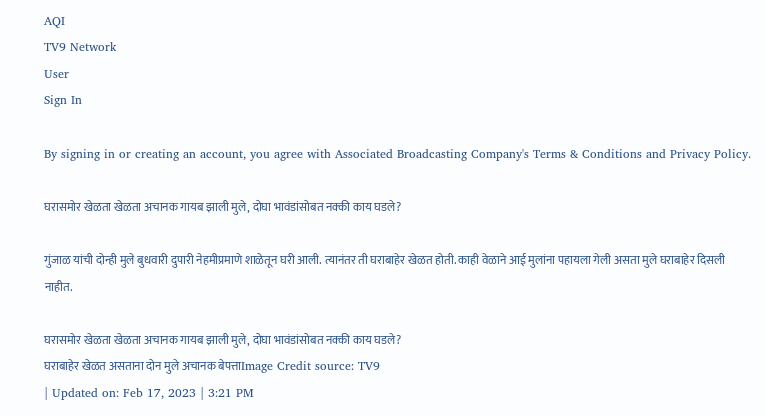AQI
TV9 Network
User
Sign In

By signing in or creating an account, you agree with Associated Broadcasting Company's Terms & Conditions and Privacy Policy.

घरासमोर खेळता खेळता अचानक गायब झाली मुले, दोघा भावंडांसोबत नक्की काय घडले?

गुंजाळ यांची दोन्ही मुले बुधवारी दुपारी नेहमीप्रमाणे शाळेतून घरी आली. त्यानंतर ती घराबाहेर खेळत होती. काही वेळाने आई मुलांना पहायला गेली असता मुले घराबाहेर दिसली नाहीत.

घरासमोर खेळता खेळता अचानक गायब झाली मुले, दोघा भावंडांसोबत नक्की काय घडले?
घराबाहेर खेळत असताना दोन मुले अचानक बेपत्ताImage Credit source: TV9
| Updated on: Feb 17, 2023 | 3:21 PM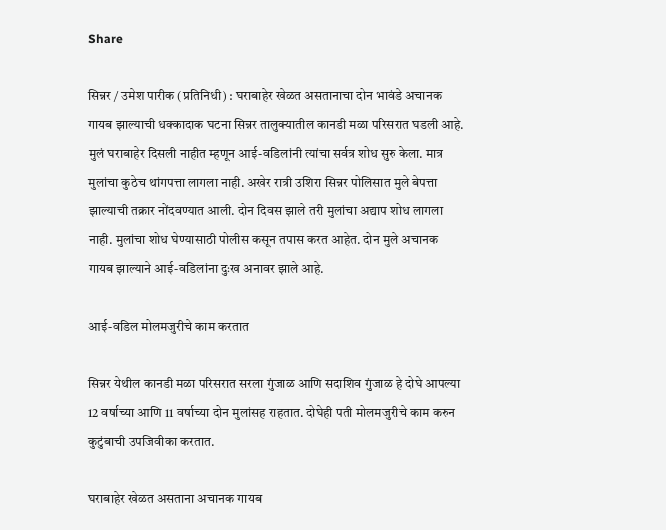Share

सिन्नर / उमेश पारीक (प्रतिनिधी) : घराबाहेर खेळत असतानाचा दोन भावंडे अचानक गायब झाल्याची धक्कादाक घटना सिन्नर तालुक्यातील कानडी मळा परिसरात घडली आहे. मुलं घराबाहेर दिसली नाहीत म्हणून आई-वडिलांनी त्यांचा सर्वत्र शोध सुरु केला. मात्र मुलांचा कुठेच थांगपत्ता लागला नाही. अखेर रात्री उशिरा सिन्नर पोलिसात मुले बेपत्ता झाल्याची तक्रार नोंदवण्यात आली. दोन दिवस झाले तरी मुलांचा अद्याप शोध लागला नाही. मुलांचा शोध घेण्यासाठी पोलीस कसून तपास करत आहेत. दोन मुले अचानक गायब झाल्याने आई-वडिलांना दुःख अनावर झाले आहे.

आई-वडिल मोलमजुरीचे काम करतात

सिन्नर येथील कानडी मळा परिसरात सरला गुंजाळ आणि सदाशिव गुंजाळ हे दोघे आपल्या 12 वर्षाच्या आणि 11 वर्षाच्या दोन मुलांसह राहतात. दोघेही पती मोलमजुरीचे काम करुन कुटुंबाची उपजिवीका करतात.

घराबाहेर खेळत असताना अचानक गायब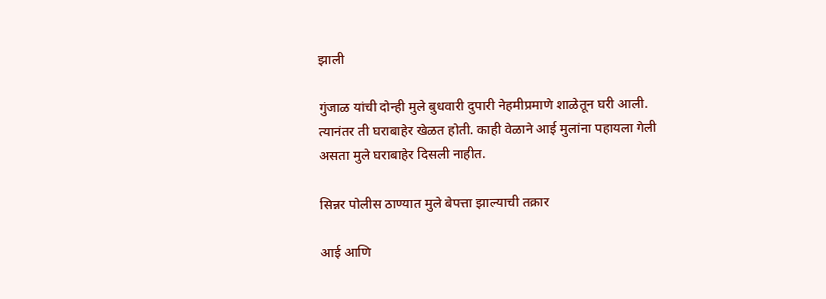झाली

गुंजाळ यांची दोन्ही मुले बुधवारी दुपारी नेहमीप्रमाणे शाळेतून घरी आली. त्यानंतर ती घराबाहेर खेळत होती. काही वेळाने आई मुलांना पहायला गेली असता मुले घराबाहेर दिसली नाहीत.

सिन्नर पोलीस ठाण्यात मुले बेपत्ता झाल्याची तक्रार

आई आणि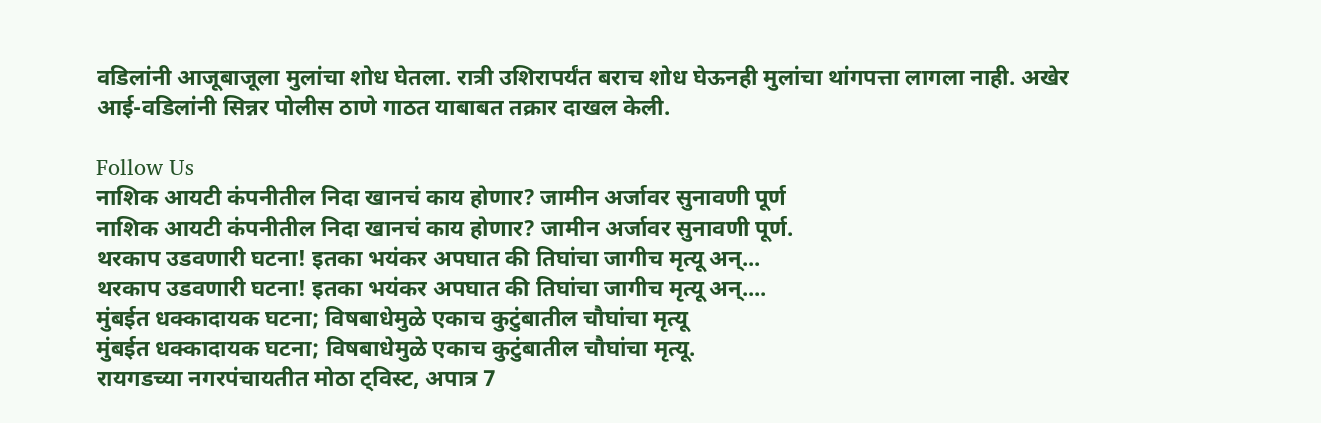वडिलांनी आजूबाजूला मुलांचा शोध घेतला. रात्री उशिरापर्यंत बराच शोध घेऊनही मुलांचा थांगपत्ता लागला नाही. अखेर आई-वडिलांनी सिन्नर पोलीस ठाणे गाठत याबाबत तक्रार दाखल केली.

Follow Us
नाशिक आयटी कंपनीतील निदा खानचं काय होणार? जामीन अर्जावर सुनावणी पूर्ण
नाशिक आयटी कंपनीतील निदा खानचं काय होणार? जामीन अर्जावर सुनावणी पूर्ण.
थरकाप उडवणारी घटना! इतका भयंकर अपघात की तिघांचा जागीच मृत्यू अन्...
थरकाप उडवणारी घटना! इतका भयंकर अपघात की तिघांचा जागीच मृत्यू अन्....
मुंबईत धक्कादायक घटना; विषबाधेमुळे एकाच कुटुंबातील चौघांचा मृत्यू
मुंबईत धक्कादायक घटना; विषबाधेमुळे एकाच कुटुंबातील चौघांचा मृत्यू.
रायगडच्या नगरपंचायतीत मोठा ट्विस्ट, अपात्र 7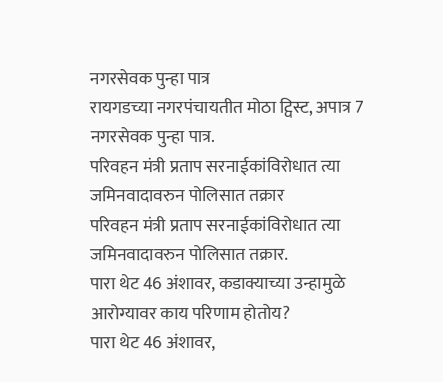नगरसेवक पुन्हा पात्र
रायगडच्या नगरपंचायतीत मोठा ट्विस्ट, अपात्र 7 नगरसेवक पुन्हा पात्र.
परिवहन मंत्री प्रताप सरनाईकांविरोधात त्या जमिनवादावरुन पोलिसात तक्रार
परिवहन मंत्री प्रताप सरनाईकांविरोधात त्या जमिनवादावरुन पोलिसात तक्रार.
पारा थेट 46 अंशावर, कडाक्याच्या उन्हामुळे आरोग्यावर काय परिणाम होतोय?
पारा थेट 46 अंशावर,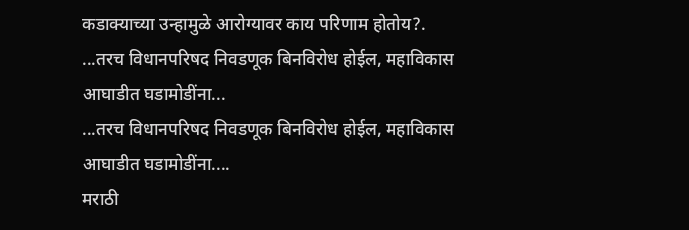कडाक्याच्या उन्हामुळे आरोग्यावर काय परिणाम होतोय?.
...तरच विधानपरिषद निवडणूक बिनविरोध होईल, महाविकास आघाडीत घडामोडींना...
...तरच विधानपरिषद निवडणूक बिनविरोध होईल, महाविकास आघाडीत घडामोडींना....
मराठी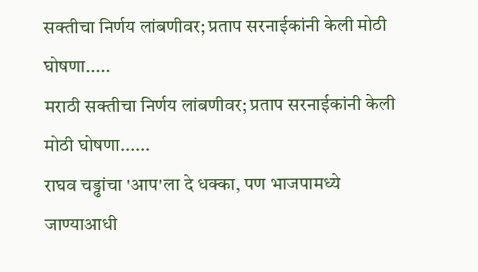सक्तीचा निर्णय लांबणीवर; प्रताप सरनाईकांनी केली मोठी घोषणा.....
मराठी सक्तीचा निर्णय लांबणीवर; प्रताप सरनाईकांनी केली मोठी घोषणा......
राघव चड्ढांचा 'आप'ला दे धक्का, पण भाजपामध्ये जाण्याआधी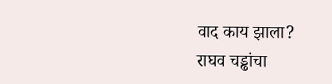वाद काय झाला?
राघव चड्ढांचा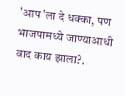'आप'ला दे धक्का, पण भाजपामध्ये जाण्याआधी वाद काय झाला?.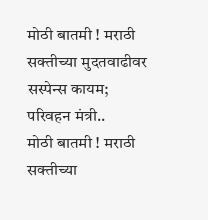मोठी बातमी ! मराठी सक्तीच्या मुदतवाढीवर सस्पेन्स कायम; परिवहन मंत्री..
मोठी बातमी ! मराठी सक्तीच्या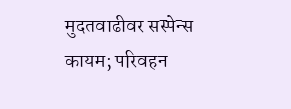मुदतवाढीवर सस्पेन्स कायम; परिवहन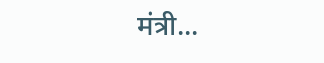मंत्री...